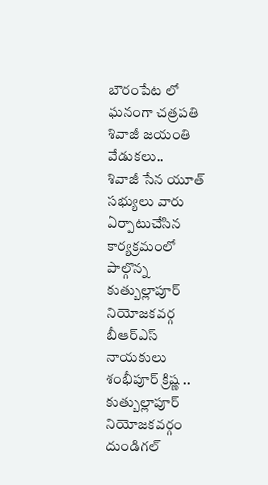బౌరంపేట లో ఘనంగా చత్రపతి శివాజీ జయంతి వేడుకలు..
శివాజీ సేన యూత్ సభ్యులు వారు ఏర్పాటుచేసిన కార్యక్రమంలో పాల్గొన్న కుత్బుల్లాపూర్ నియోజకవర్గ బీఆర్ఎస్ నాయకులు శంభీపూర్ క్రిష్ణ ..
కుత్బుల్లాపూర్ నియోజకవర్గం దుండిగల్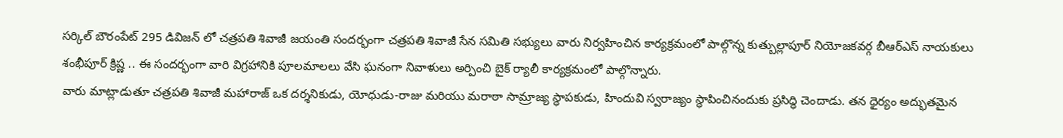సర్కిల్ బౌరంపేట్ 295 డివిజన్ లో చత్రపతి శివాజీ జయంతి సందర్భంగా చత్రపతి శివాజీ సేన సమితి సభ్యులు వారు నిర్వహించిన కార్యక్రమంలో పాల్గొన్న కుత్బుల్లాపూర్ నియోజకవర్గ బీఆర్ఎస్ నాయకులు శంభీపూర్ క్రిష్ణ .. ఈ సందర్భంగా వారి విగ్రహానికి పూలమాలలు వేసి ఘనంగా నివాళులు అర్పించి బైక్ ర్యాలీ కార్యక్రమంలో పాల్గొన్నారు.
వారు మాట్లాడుతూ చత్రపతి శివాజీ మహారాజ్ ఒక దర్శనికుడు, యోధుడు-రాజు మరియు మరాఠా సామ్రాజ్య స్థాపకుడు, హిందువి స్వరాజ్యం స్థాపించినందుకు ప్రసిద్ధి చెందాడు. తన ధైర్యం అద్భుతమైన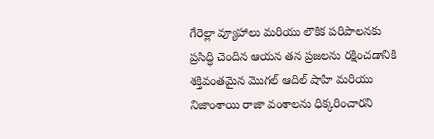గేరెల్లా వ్యూహాలు మరియు లౌకిక పరిపాలనకు ప్రసిద్ధి చెందిన ఆయన తన ప్రజలను రక్షించడానికి శక్తివంతమైన మొగల్ ఆదిల్ షాహి మరియు నిజాంశాయి రాజా వంశాలను ధిక్కరించారని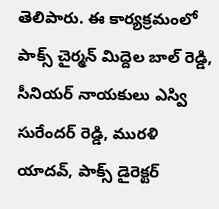తెలిపారు. ఈ కార్యక్రమంలో పాక్స్ చైర్మన్ మిద్దెల బాల్ రెడ్డి, సీనియర్ నాయకులు ఎస్వి సురేందర్ రెడ్డి, మురళి యాదవ్, పాక్స్ డైరెక్టర్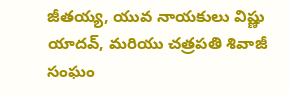జీతయ్య, యువ నాయకులు విష్ణు యాదవ్, మరియు చత్రపతి శివాజీ సంఘం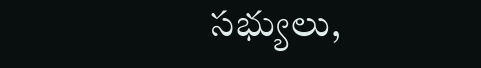సభ్యులు,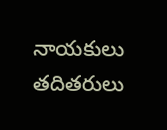నాయకులు తదితరులు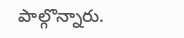పాల్గొన్నారు.